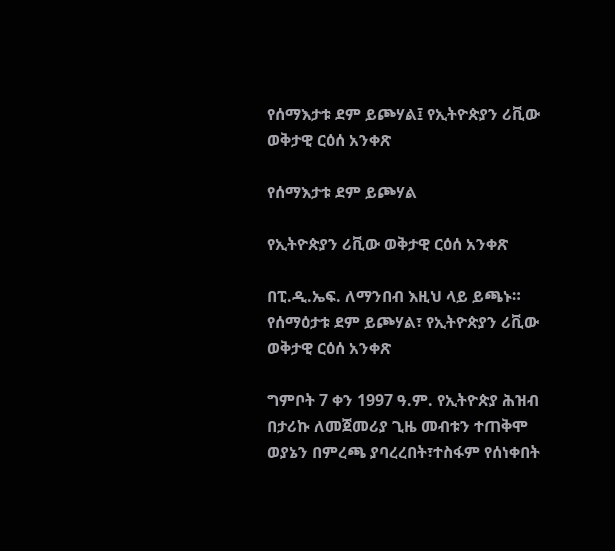የሰማእታቱ ደም ይጮሃል፤ የኢትዮጵያን ሪቪው ወቅታዊ ርዕሰ አንቀጽ

የሰማእታቱ ደም ይጮሃል

የኢትዮጵያን ሪቪው ወቅታዊ ርዕሰ አንቀጽ

በፒ.ዲ.ኤፍ. ለማንበብ እዚህ ላይ ይጫኑ። የሰማዕታቱ ደም ይጮሃል፣ የኢትዮጵያን ሪቪው ወቅታዊ ርዕሰ አንቀጽ

ግምቦት 7 ቀን 1997 ዓ.ም. የኢትዮጵያ ሕዝብ በታሪኩ ለመጀመሪያ ጊዜ መብቱን ተጠቅሞ ወያኔን በምረጫ ያባረረበት፣ተስፋም የሰነቀበት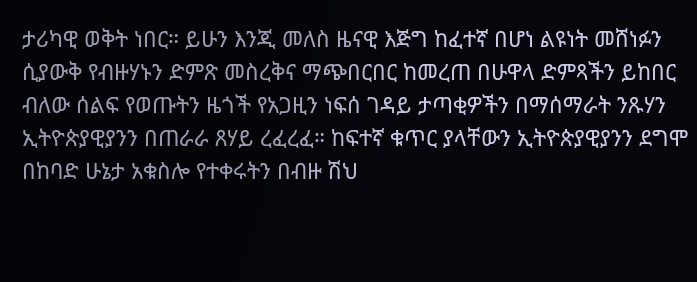ታሪካዊ ወቅት ነበር። ይሁን እንጂ መለስ ዜናዊ እጅግ ከፈተኛ በሆነ ልዩነት መሸነፉን ሲያውቅ የብዙሃኑን ድምጽ መስረቅና ማጭበርበር ከመረጠ በሁዋላ ድምጻችን ይከበር ብለው ሰልፍ የወጡትን ዜጎች የአጋዚን ነፍሰ ገዳይ ታጣቂዎችን በማሰማራት ንጹሃን ኢትዮጵያዊያንን በጠራራ ጸሃይ ረፈረፈ። ከፍተኛ ቁጥር ያላቸውን ኢትዮጵያዊያንን ደግሞ በከባድ ሁኔታ አቁስሎ የተቀሩትን በብዙ ሽህ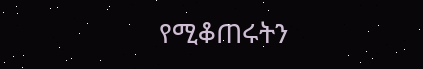የሚቆጠሩትን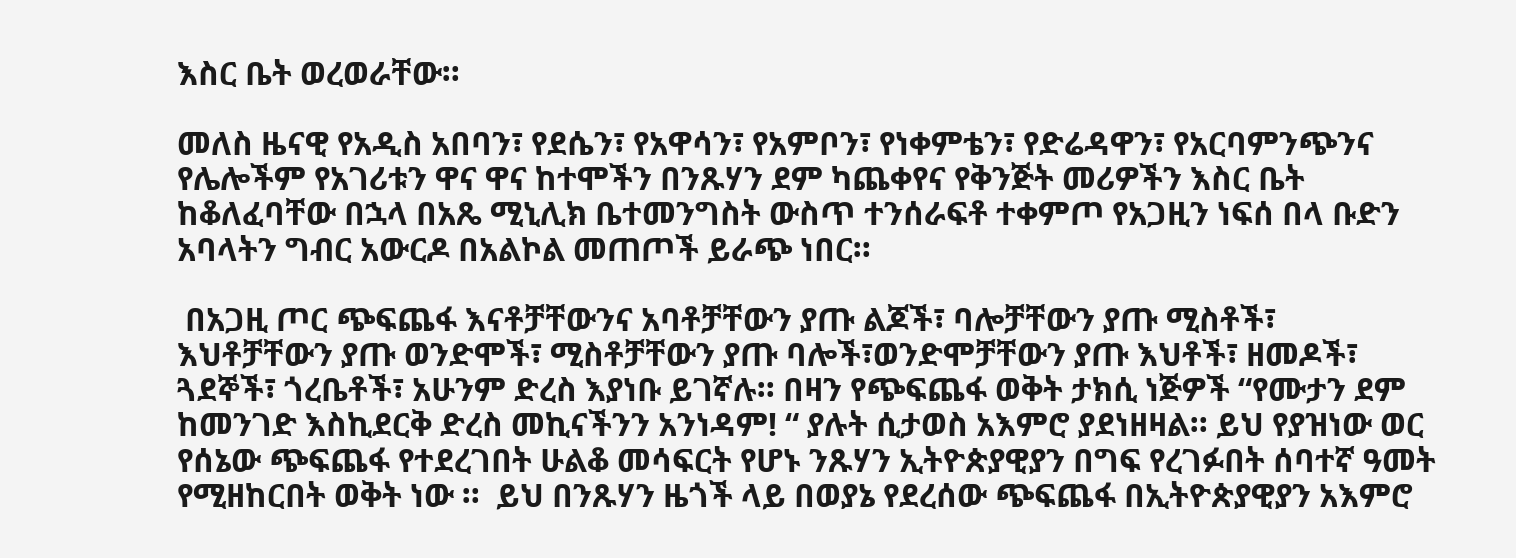እስር ቤት ወረወራቸው።

መለስ ዜናዊ የአዲስ አበባን፣ የደሴን፣ የአዋሳን፣ የአምቦን፣ የነቀምቴን፣ የድሬዳዋን፣ የአርባምንጭንና የሌሎችም የአገሪቱን ዋና ዋና ከተሞችን በንጹሃን ደም ካጨቀየና የቅንጅት መሪዎችን እስር ቤት ከቆለፈባቸው በኋላ በአጼ ሚኒሊክ ቤተመንግስት ውስጥ ተንሰራፍቶ ተቀምጦ የአጋዚን ነፍሰ በላ ቡድን አባላትን ግብር አውርዶ በአልኮል መጠጦች ይራጭ ነበር።

 በአጋዚ ጦር ጭፍጨፋ እናቶቻቸውንና አባቶቻቸውን ያጡ ልጆች፣ ባሎቻቸውን ያጡ ሚስቶች፣ እህቶቻቸውን ያጡ ወንድሞች፣ ሚስቶቻቸውን ያጡ ባሎች፣ወንድሞቻቸውን ያጡ እህቶች፣ ዘመዶች፣ ጓደኞች፣ ጎረቤቶች፣ አሁንም ድረስ እያነቡ ይገኛሉ። በዛን የጭፍጨፋ ወቅት ታክሲ ነጅዎች “የሙታን ደም ከመንገድ እስኪደርቅ ድረስ መኪናችንን አንነዳም! “ ያሉት ሲታወስ አእምሮ ያደነዘዛል። ይህ የያዝነው ወር የሰኔው ጭፍጨፋ የተደረገበት ሁልቆ መሳፍርት የሆኑ ንጹሃን ኢትዮጵያዊያን በግፍ የረገፉበት ሰባተኛ ዓመት የሚዘከርበት ወቅት ነው ።  ይህ በንጹሃን ዜጎች ላይ በወያኔ የደረሰው ጭፍጨፋ በኢትዮጵያዊያን አእምሮ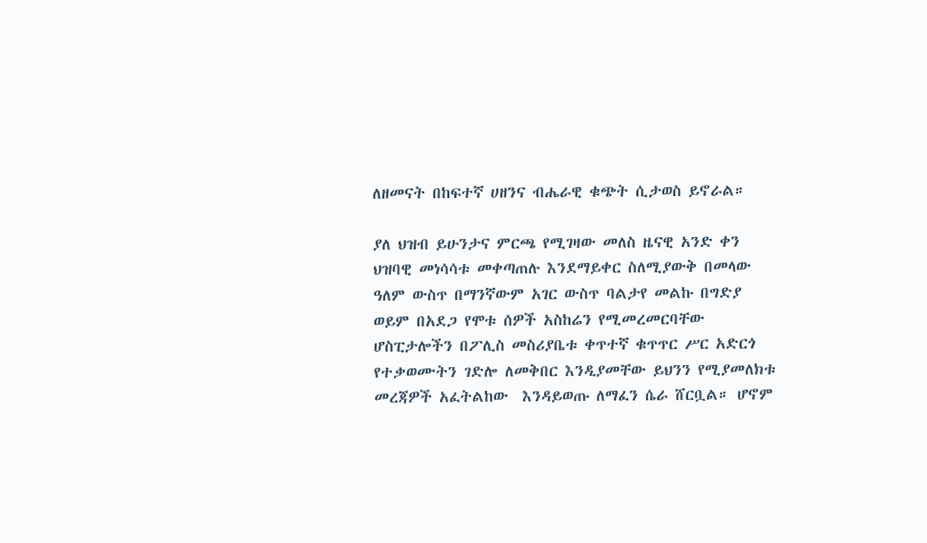ለዘመናት በከፍተኛ ሀዘንና ብሔራዊ ቁጭት ሲታወስ ይኖራል።

ያለ ህዝብ ይሁንታና ምርጫ የሚገዛው መለስ ዜናዊ አንድ ቀን ህዝባዊ መነሳሳቱ መቀጣጠሉ እንደማይቀር ስለሚያውቅ በመላው ዓለም ውስጥ በማንኛውም አገር ውስጥ ባልታየ መልኩ በግድያ ወይም በአደጋ የሞቱ ሰዎች አስከሬን የሚመረመርባቸው ሆስፒታሎችን በፖሊስ መስሪያቤቱ ቀጥተኛ ቁጥጥር ሥር አድርጎ የተቃወሙትን ገድሎ ለመቅበር እንዲያመቸው ይህንን የሚያመለክቱ መረጃዎች አፈትልከው  እንዳይወጡ ለማፈን ሴራ ሸርቧል። ሆኖም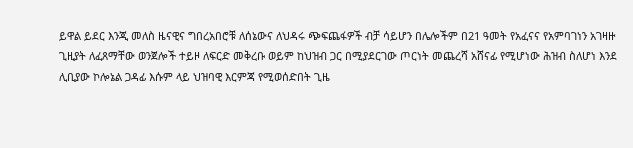ይዋል ይደር እንጂ መለስ ዜናዊና ግበረአበሮቹ ለሰኔውና ለህዳሩ ጭፍጨፋዎች ብቻ ሳይሆን በሌሎችም በ21 ዓመት የአፈናና የአምባገነን አገዛዙ ጊዚያት ለፈጸማቸው ወንጀሎች ተይዞ ለፍርድ መቅረቡ ወይም ከህዝብ ጋር በሚያደርገው ጦርነት መጨረሻ አሸናፊ የሚሆነው ሕዝብ ስለሆነ እንደ ሊቢያው ኮሎኔል ጋዳፊ እሱም ላይ ህዝባዊ እርምጃ የሚወሰድበት ጊዜ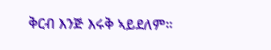ቅርብ እንጅ እሩቅ ኣይደለም።